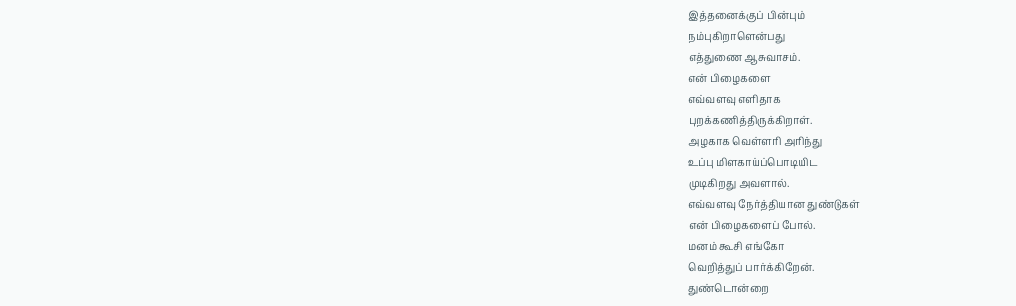இத்தனைக்குப் பின்பும்
நம்புகிறாளென்பது
எத்துணை ஆசுவாசம்.
என் பிழைகளை
எவ்வளவு எளிதாக
புறக்கணித்திருக்கிறாள்.
அழகாக வெள்ளரி அரிந்து
உப்பு மிளகாய்ப்பொடியிட
முடிகிறது அவளால்.
எவ்வளவு நேர்த்தியான துண்டுகள்
என் பிழைகளைப் போல்.
மனம் கூசி எங்கோ
வெறித்துப் பார்க்கிறேன்.
துண்டொன்றை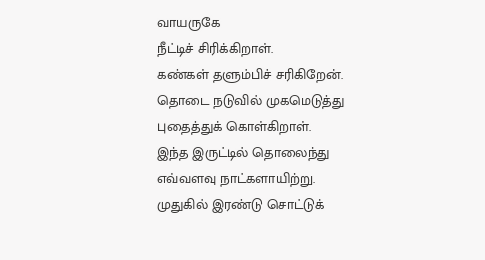வாயருகே
நீட்டிச் சிரிக்கிறாள்.
கண்கள் தளும்பிச் சரிகிறேன்.
தொடை நடுவில் முகமெடுத்து
புதைத்துக் கொள்கிறாள்.
இந்த இருட்டில் தொலைந்து
எவ்வளவு நாட்களாயிற்று.
முதுகில் இரண்டு சொட்டுக்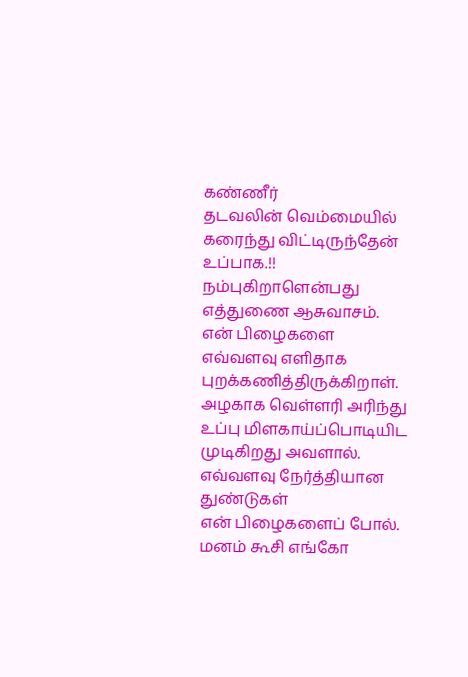கண்ணீர்
தடவலின் வெம்மையில்
கரைந்து விட்டிருந்தேன்
உப்பாக.!!
நம்புகிறாளென்பது
எத்துணை ஆசுவாசம்.
என் பிழைகளை
எவ்வளவு எளிதாக
புறக்கணித்திருக்கிறாள்.
அழகாக வெள்ளரி அரிந்து
உப்பு மிளகாய்ப்பொடியிட
முடிகிறது அவளால்.
எவ்வளவு நேர்த்தியான துண்டுகள்
என் பிழைகளைப் போல்.
மனம் கூசி எங்கோ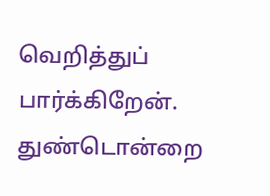வெறித்துப் பார்க்கிறேன்.
துண்டொன்றை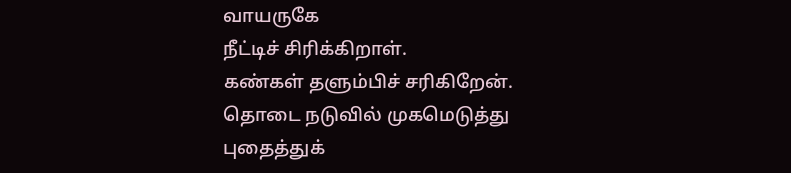வாயருகே
நீட்டிச் சிரிக்கிறாள்.
கண்கள் தளும்பிச் சரிகிறேன்.
தொடை நடுவில் முகமெடுத்து
புதைத்துக்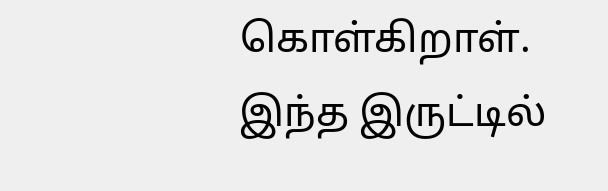கொள்கிறாள்.
இந்த இருட்டில்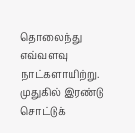தொலைந்து
எவ்வளவு நாட்களாயிற்று.
முதுகில் இரண்டு சொட்டுக்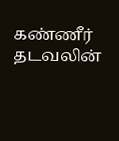கண்ணீர்
தடவலின்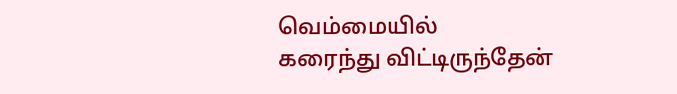வெம்மையில்
கரைந்து விட்டிருந்தேன்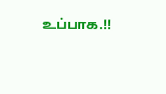உப்பாக.!!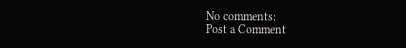No comments:
Post a Comment